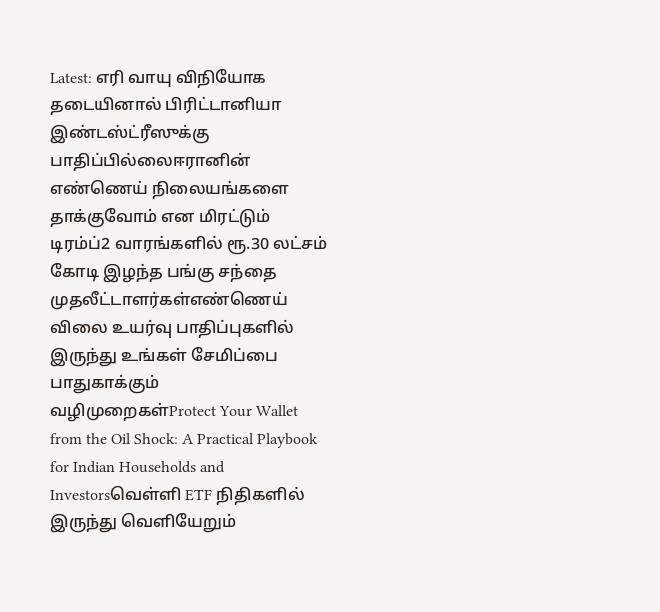Latest: எரி வாயு விநியோக தடையினால் பிரிட்டானியா இண்டஸ்ட்ரீஸுக்கு பாதிப்பில்லைஈரானின் எண்ணெய் நிலையங்களை தாக்குவோம் என மிரட்டும் டிரம்ப்2 வாரங்களில் ரூ.30 லட்சம் கோடி இழந்த பங்கு சந்தை முதலீட்டாளர்கள்எண்ணெய் விலை உயர்வு பாதிப்புகளில் இருந்து உங்கள் சேமிப்பை பாதுகாக்கும் வழிமுறைகள்Protect Your Wallet from the Oil Shock: A Practical Playbook for Indian Households and Investorsவெள்ளி ETF நிதிகளில் இருந்து வெளியேறும்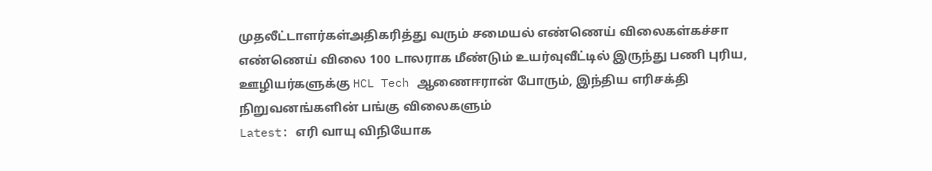முதலீட்டாளர்கள்அதிகரித்து வரும் சமையல் எண்ணெய் விலைகள்கச்சா எண்ணெய் விலை 100 டாலராக மீண்டும் உயர்வுவீட்டில் இருந்து பணி புரிய, ஊழியர்களுக்கு HCL Tech ஆணைஈரான் போரும், இந்திய எரிசக்தி நிறுவனங்களின் பங்கு விலைகளும்
Latest: எரி வாயு விநியோக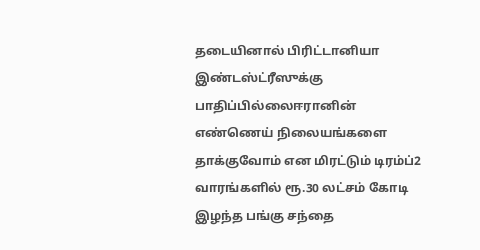தடையினால் பிரிட்டானியா இண்டஸ்ட்ரீஸுக்கு பாதிப்பில்லைஈரானின் எண்ணெய் நிலையங்களை தாக்குவோம் என மிரட்டும் டிரம்ப்2 வாரங்களில் ரூ.30 லட்சம் கோடி இழந்த பங்கு சந்தை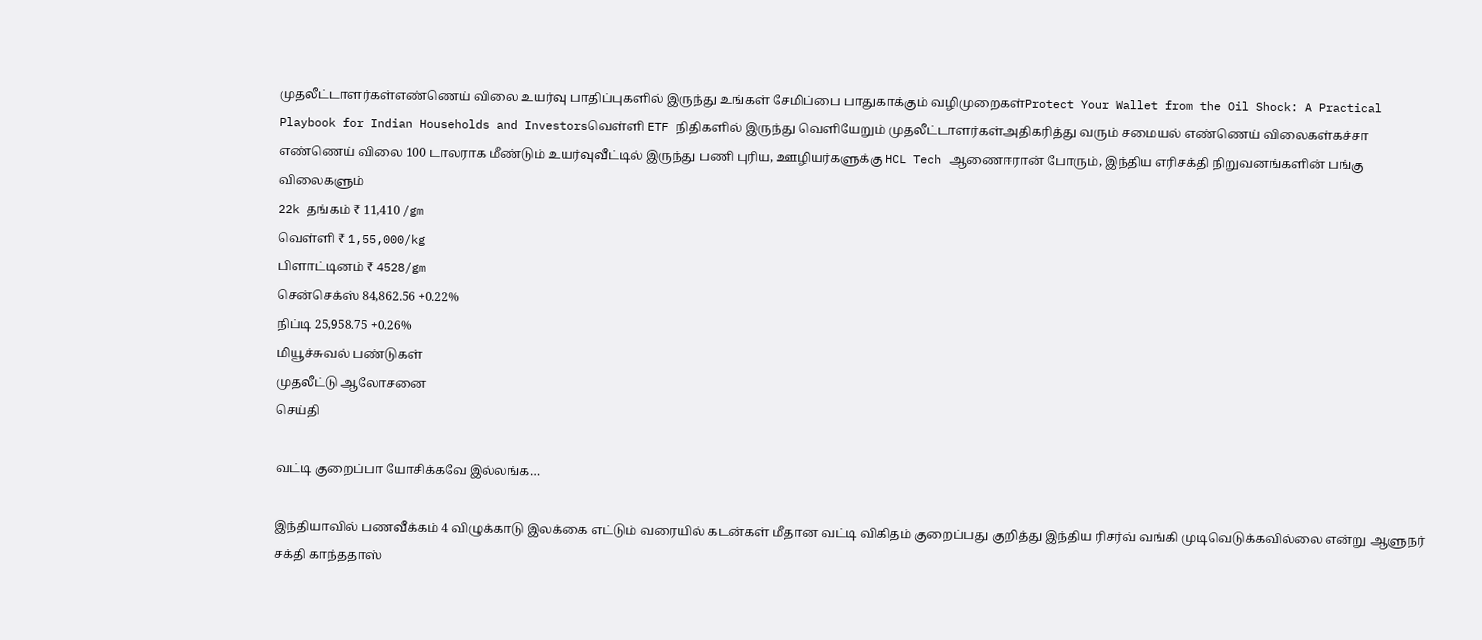முதலீட்டாளர்கள்எண்ணெய் விலை உயர்வு பாதிப்புகளில் இருந்து உங்கள் சேமிப்பை பாதுகாக்கும் வழிமுறைகள்Protect Your Wallet from the Oil Shock: A Practical Playbook for Indian Households and Investorsவெள்ளி ETF நிதிகளில் இருந்து வெளியேறும் முதலீட்டாளர்கள்அதிகரித்து வரும் சமையல் எண்ணெய் விலைகள்கச்சா எண்ணெய் விலை 100 டாலராக மீண்டும் உயர்வுவீட்டில் இருந்து பணி புரிய, ஊழியர்களுக்கு HCL Tech ஆணைஈரான் போரும், இந்திய எரிசக்தி நிறுவனங்களின் பங்கு விலைகளும்
22k தங்கம் ₹ 11,410 /gm
வெள்ளி ₹ 1,55,000/kg
பிளாட்டினம் ₹ 4528/gm
சென்செக்ஸ் 84,862.56 +0.22%
நிப்டி 25,958.75 +0.26%
மியூச்சுவல் பண்டுகள்
முதலீட்டு ஆலோசனை
செய்தி

வட்டி குறைப்பா யோசிக்கவே இல்லங்க…

இந்தியாவில் பணவீக்கம் 4 விழுக்காடு இலக்கை எட்டும் வரையில் கடன்கள் மீதான வட்டி விகிதம் குறைப்பது குறித்து இந்திய ரிசர்வ் வங்கி முடிவெடுக்கவில்லை என்று ஆளுநர் சக்தி காந்ததாஸ்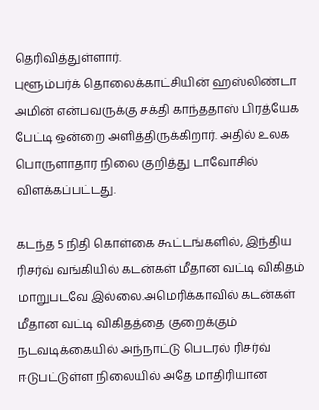தெரிவித்துள்ளார்.
புளூம்பர்க் தொலைக்காட்சியின் ஹஸ்லிண்டா அமின் என்பவருக்கு சக்தி காந்ததாஸ் பிரத்யேக பேட்டி ஒன்றை அளித்திருக்கிறார். அதில் உலக பொருளாதார நிலை குறித்து டாவோசில் விளக்கப்பட்டது.

கடந்த 5 நிதி கொள்கை கூட்டங்களில், இந்திய ரிசர்வ் வங்கியில் கடன்கள் மீதான வட்டி விகிதம் மாறுபடவே இல்லை.அமெரிக்காவில் கடன்கள் மீதான வட்டி விகிதத்தை குறைக்கும் நடவடிக்கையில் அந்நாட்டு பெடரல் ரிசர்வ் ஈடுபட்டுள்ள நிலையில் அதே மாதிரியான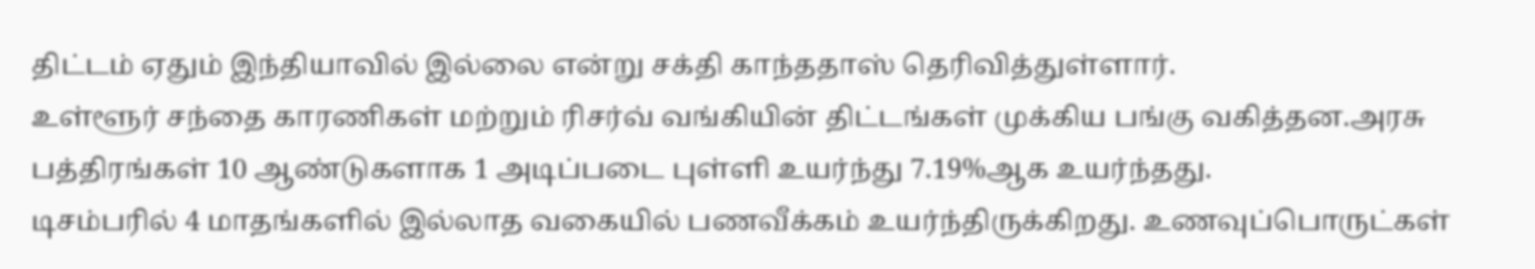திட்டம் ஏதும் இந்தியாவில் இல்லை என்று சக்தி காந்ததாஸ் தெரிவித்துள்ளார்.
உள்ளூர் சந்தை காரணிகள் மற்றும் ரிசர்வ் வங்கியின் திட்டங்கள் முக்கிய பங்கு வகித்தன.அரசு பத்திரங்கள் 10 ஆண்டுகளாக 1 அடிப்படை புள்ளி உயர்ந்து 7.19%ஆக உயர்ந்தது.
டிசம்பரில் 4 மாதங்களில் இல்லாத வகையில் பணவீக்கம் உயர்ந்திருக்கிறது. உணவுப்பொருட்கள்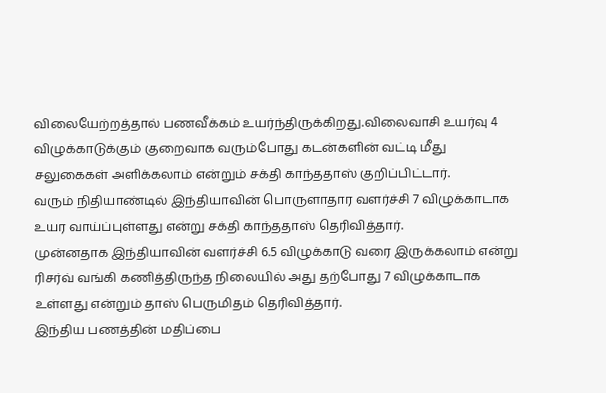விலையேற்றத்தால் பணவீக்கம் உயர்ந்திருக்கிறது.விலைவாசி உயர்வு 4 விழுக்காடுக்கும் குறைவாக வரும்போது கடன்களின் வட்டி மீது சலுகைகள் அளிக்கலாம் என்றும் சக்தி காந்ததாஸ் குறிப்பிட்டார்.
வரும் நிதியாண்டில் இந்தியாவின் பொருளாதார வளர்ச்சி 7 விழுக்காடாக உயர வாய்ப்புள்ளது என்று சக்தி காந்ததாஸ் தெரிவித்தார்.
முன்னதாக இந்தியாவின் வளர்ச்சி 6.5 விழுக்காடு வரை இருக்கலாம் என்று ரிசர்வ் வங்கி கணித்திருந்த நிலையில் அது தற்போது 7 விழுக்காடாக உள்ளது என்றும் தாஸ் பெருமிதம் தெரிவித்தார்.
இந்திய பணத்தின் மதிப்பை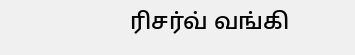ரிசர்வ் வங்கி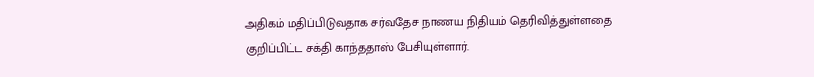அதிகம் மதிப்பிடுவதாக சர்வதேச நாணய நிதியம் தெரிவித்துள்ளதை குறிப்பிட்ட சக்தி காந்ததாஸ் பேசியுள்ளார்.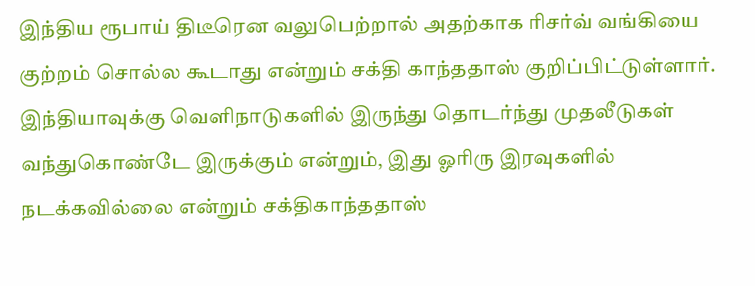இந்திய ரூபாய் திடீரென வலுபெற்றால் அதற்காக ரிசர்வ் வங்கியை குற்றம் சொல்ல கூடாது என்றும் சக்தி காந்ததாஸ் குறிப்பிட்டுள்ளார்.
இந்தியாவுக்கு வெளிநாடுகளில் இருந்து தொடர்ந்து முதலீடுகள் வந்துகொண்டே இருக்கும் என்றும், இது ஓரிரு இரவுகளில் நடக்கவில்லை என்றும் சக்திகாந்ததாஸ்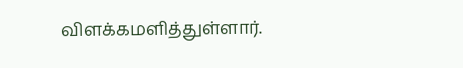விளக்கமளித்துள்ளார்.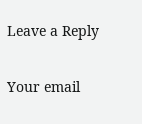Leave a Reply

Your email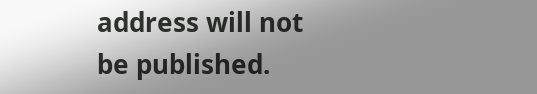address will not be published.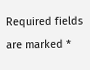Required fields are marked *